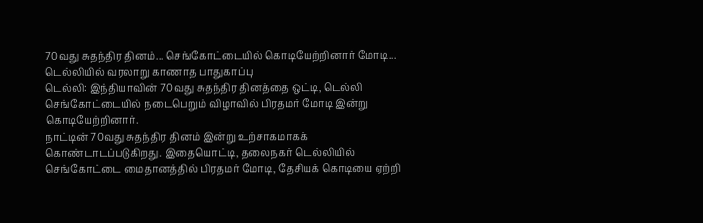70வது சுதந்திர தினம்... செங்கோட்டையில் கொடியேற்றினார் மோடி... டெல்லியில் வரலாறு காணாத பாதுகாப்பு
டெல்லி: இந்தியாவின் 70வது சுதந்திர தினத்தை ஒட்டி, டெல்லி செங்கோட்டையில் நடைபெறும் விழாவில் பிரதமர் மோடி இன்று கொடியேற்றினார்.
நாட்டின் 70வது சுதந்திர தினம் இன்று உற்சாகமாகக் கொண்டாடப்படுகிறது. இதையொட்டி, தலைநகர் டெல்லியில் செங்கோட்டை மைதானத்தில் பிரதமர் மோடி, தேசியக் கொடியை ஏற்றி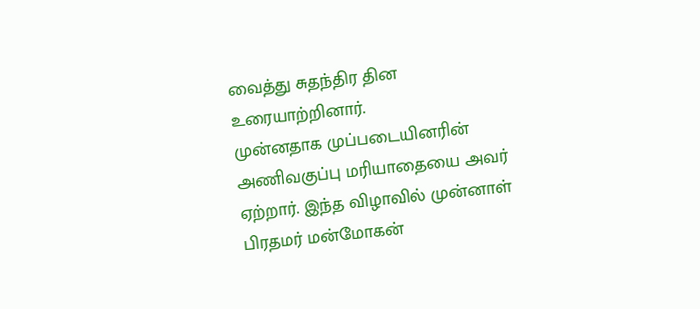வைத்து சுதந்திர தின உரையாற்றினார்.
முன்னதாக முப்படையினரின் அணிவகுப்பு மரியாதையை அவர் ஏற்றார். இந்த விழாவில் முன்னாள் பிரதமர் மன்மோகன்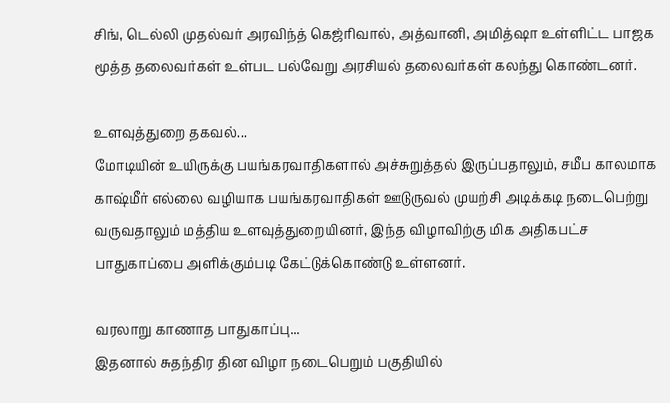சிங், டெல்லி முதல்வர் அரவிந்த் கெஜ்ரிவால், அத்வானி, அமித்ஷா உள்ளிட்ட பாஜக மூத்த தலைவர்கள் உள்பட பல்வேறு அரசியல் தலைவர்கள் கலந்து கொண்டனர்.

உளவுத்துறை தகவல்...
மோடியின் உயிருக்கு பயங்கரவாதிகளால் அச்சுறுத்தல் இருப்பதாலும், சமீப காலமாக காஷ்மீர் எல்லை வழியாக பயங்கரவாதிகள் ஊடுருவல் முயற்சி அடிக்கடி நடைபெற்று வருவதாலும் மத்திய உளவுத்துறையினர், இந்த விழாவிற்கு மிக அதிகபட்ச பாதுகாப்பை அளிக்கும்படி கேட்டுக்கொண்டு உள்ளனர்.

வரலாறு காணாத பாதுகாப்பு...
இதனால் சுதந்திர தின விழா நடைபெறும் பகுதியில்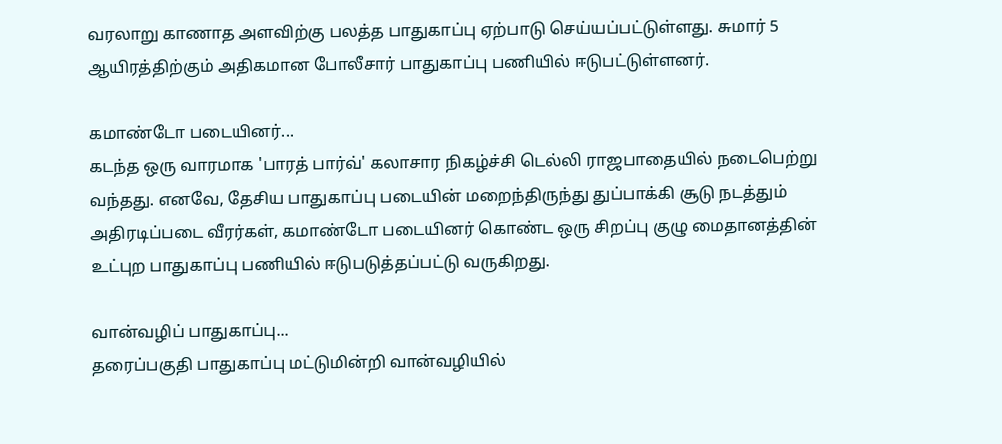வரலாறு காணாத அளவிற்கு பலத்த பாதுகாப்பு ஏற்பாடு செய்யப்பட்டுள்ளது. சுமார் 5 ஆயிரத்திற்கும் அதிகமான போலீசார் பாதுகாப்பு பணியில் ஈடுபட்டுள்ளனர்.

கமாண்டோ படையினர்...
கடந்த ஒரு வாரமாக 'பாரத் பார்வ்' கலாசார நிகழ்ச்சி டெல்லி ராஜபாதையில் நடைபெற்று வந்தது. எனவே, தேசிய பாதுகாப்பு படையின் மறைந்திருந்து துப்பாக்கி சூடு நடத்தும் அதிரடிப்படை வீரர்கள், கமாண்டோ படையினர் கொண்ட ஒரு சிறப்பு குழு மைதானத்தின் உட்புற பாதுகாப்பு பணியில் ஈடுபடுத்தப்பட்டு வருகிறது.

வான்வழிப் பாதுகாப்பு...
தரைப்பகுதி பாதுகாப்பு மட்டுமின்றி வான்வழியில்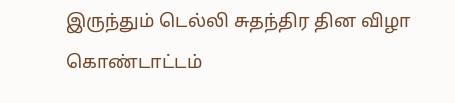இருந்தும் டெல்லி சுதந்திர தின விழா கொண்டாட்டம்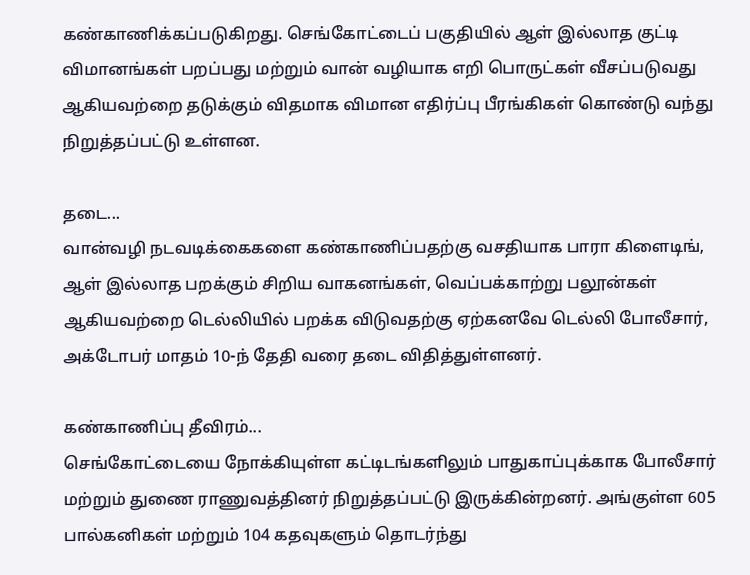கண்காணிக்கப்படுகிறது. செங்கோட்டைப் பகுதியில் ஆள் இல்லாத குட்டி விமானங்கள் பறப்பது மற்றும் வான் வழியாக எறி பொருட்கள் வீசப்படுவது ஆகியவற்றை தடுக்கும் விதமாக விமான எதிர்ப்பு பீரங்கிகள் கொண்டு வந்து நிறுத்தப்பட்டு உள்ளன.

தடை...
வான்வழி நடவடிக்கைகளை கண்காணிப்பதற்கு வசதியாக பாரா கிளைடிங், ஆள் இல்லாத பறக்கும் சிறிய வாகனங்கள், வெப்பக்காற்று பலூன்கள் ஆகியவற்றை டெல்லியில் பறக்க விடுவதற்கு ஏற்கனவே டெல்லி போலீசார், அக்டோபர் மாதம் 10-ந் தேதி வரை தடை விதித்துள்ளனர்.

கண்காணிப்பு தீவிரம்...
செங்கோட்டையை நோக்கியுள்ள கட்டிடங்களிலும் பாதுகாப்புக்காக போலீசார் மற்றும் துணை ராணுவத்தினர் நிறுத்தப்பட்டு இருக்கின்றனர். அங்குள்ள 605 பால்கனிகள் மற்றும் 104 கதவுகளும் தொடர்ந்து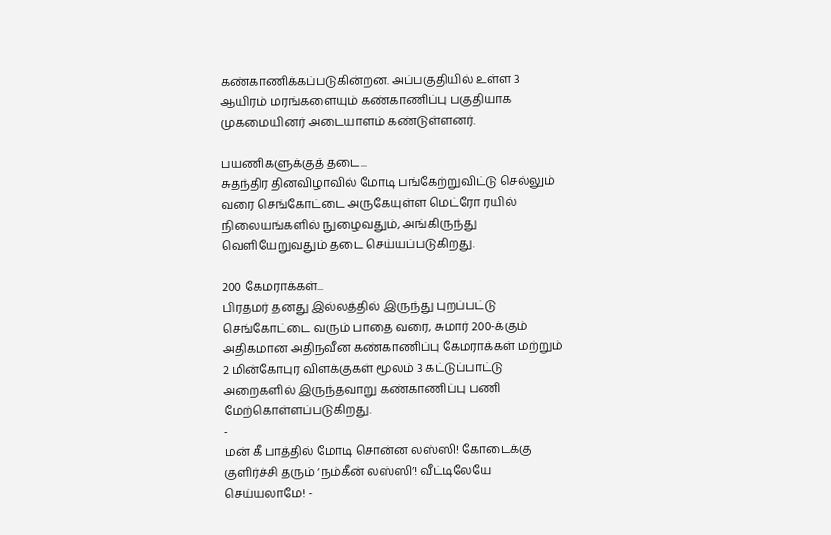கண்காணிக்கப்படுகின்றன. அப்பகுதியில் உள்ள 3 ஆயிரம் மரங்களையும் கண்காணிப்பு பகுதியாக முகமையினர் அடையாளம் கண்டுள்ளனர்.

பயணிகளுக்குத் தடை...
சுதந்திர தினவிழாவில் மோடி பங்கேற்றுவிட்டு செல்லும் வரை செங்கோட்டை அருகேயுள்ள மெட்ரோ ரயில் நிலையங்களில் நுழைவதும், அங்கிருந்து வெளியேறுவதும் தடை செய்யப்படுகிறது.

200 கேமராக்கள்...
பிரதமர் தனது இல்லத்தில் இருந்து புறப்பட்டு செங்கோட்டை வரும் பாதை வரை, சுமார் 200-க்கும் அதிகமான அதிநவீன கண்காணிப்பு கேமராக்கள் மற்றும் 2 மின்கோபுர விளக்குகள் மூலம் 3 கட்டுப்பாட்டு அறைகளில் இருந்தவாறு கண்காணிப்பு பணி மேற்கொள்ளப்படுகிறது.
-
மன் கீ பாத்தில் மோடி சொன்ன லஸ்ஸி! கோடைக்கு குளிர்ச்சி தரும் ‘நம்கீன் லஸ்ஸி’! வீட்டிலேயே செய்யலாமே! -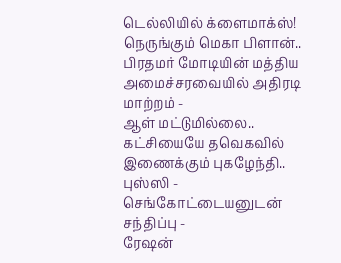டெல்லியில் க்ளைமாக்ஸ்! நெருங்கும் மெகா பிளான்.. பிரதமர் மோடியின் மத்திய அமைச்சரவையில் அதிரடி மாற்றம் -
ஆள் மட்டுமில்லை.. கட்சியையே தவெகவில் இணைக்கும் புகழேந்தி.. புஸ்ஸி - செங்கோட்டையனுடன் சந்திப்பு -
ரேஷன்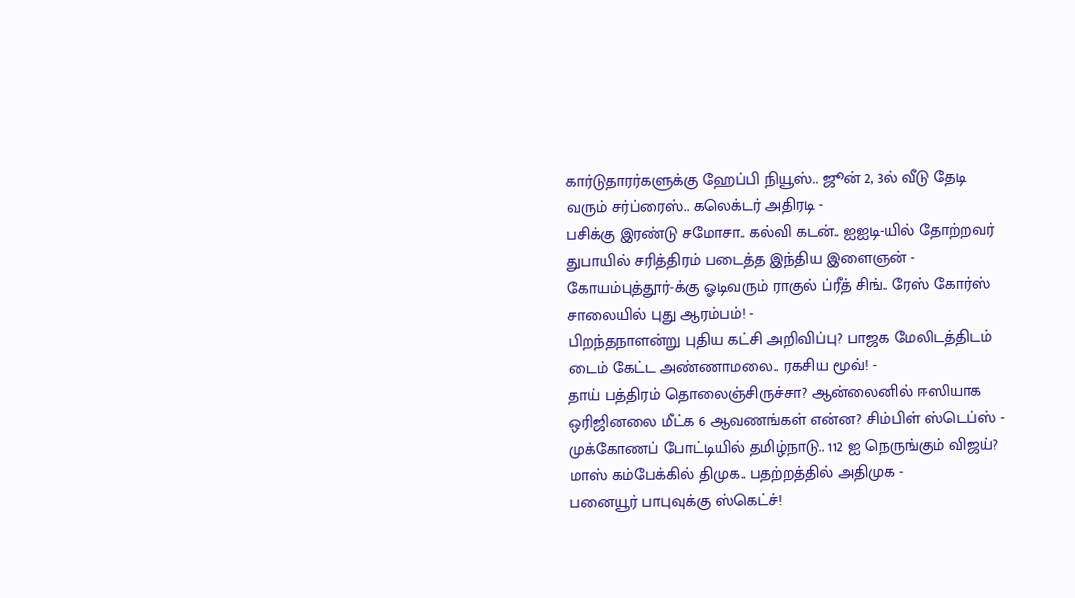கார்டுதாரர்களுக்கு ஹேப்பி நியூஸ்.. ஜூன் 2, 3ல் வீடு தேடி வரும் சர்ப்ரைஸ்.. கலெக்டர் அதிரடி -
பசிக்கு இரண்டு சமோசா.. கல்வி கடன்.. ஐஐடி-யில் தோற்றவர் துபாயில் சரித்திரம் படைத்த இந்திய இளைஞன் -
கோயம்புத்தூர்-க்கு ஓடிவரும் ராகுல் ப்ரீத் சிங்.. ரேஸ் கோர்ஸ் சாலையில் புது ஆரம்பம்! -
பிறந்தநாளன்று புதிய கட்சி அறிவிப்பு? பாஜக மேலிடத்திடம் டைம் கேட்ட அண்ணாமலை.. ரகசிய மூவ்! -
தாய் பத்திரம் தொலைஞ்சிருச்சா? ஆன்லைனில் ஈஸியாக ஒரிஜினலை மீட்க 6 ஆவணங்கள் என்ன? சிம்பிள் ஸ்டெப்ஸ் -
முக்கோணப் போட்டியில் தமிழ்நாடு.. 112 ஐ நெருங்கும் விஜய்? மாஸ் கம்பேக்கில் திமுக.. பதற்றத்தில் அதிமுக -
பனையூர் பாபுவுக்கு ஸ்கெட்ச்!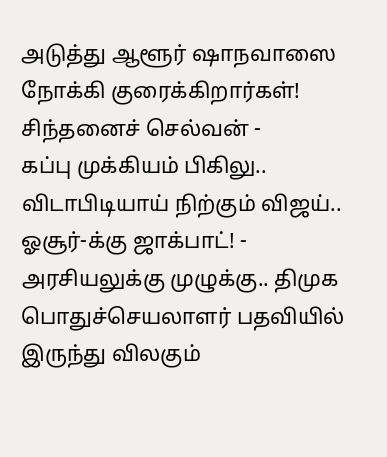அடுத்து ஆளூர் ஷாநவாஸை நோக்கி குரைக்கிறார்கள்! சிந்தனைச் செல்வன் -
கப்பு முக்கியம் பிகிலு.. விடாபிடியாய் நிற்கும் விஜய்.. ஓசூர்-க்கு ஜாக்பாட்! -
அரசியலுக்கு முழுக்கு.. திமுக பொதுச்செயலாளர் பதவியில் இருந்து விலகும்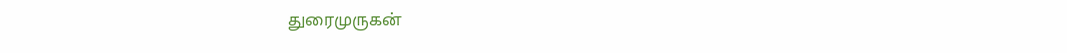துரைமுருகன்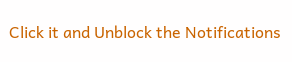Click it and Unblock the Notifications